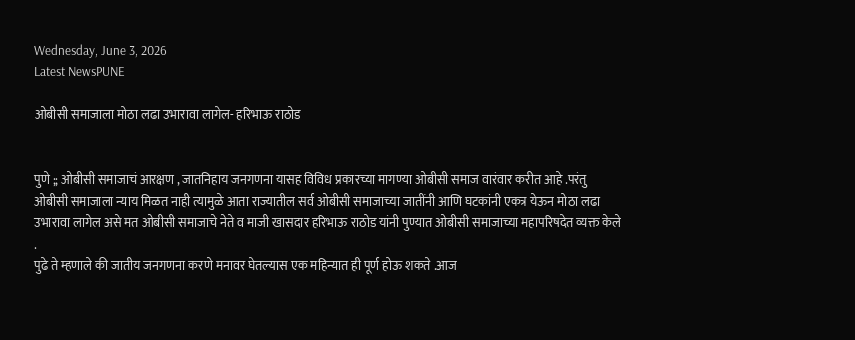Wednesday, June 3, 2026
Latest NewsPUNE

ओबीसी समाजाला मोठा लढा उभारावा लागेल- हरिभाऊ राठोड


पुणे ;; ओबीसी समाजाचं आरक्षण , जातनिहाय जनगणना यासह विविध प्रकारच्या मागण्या ओबीसी समाज वारंवार करीत आहे .परंतु ओबीसी समाजाला न्याय मिळत नाही त्यामुळे आता राज्यातील सर्व ओबीसी समाजाच्या जातींनी आणि घटकांनी एकत्र येऊन मोठा लढा उभारावा लागेल असे मत ओबीसी समाजाचे नेते व माजी खासदार हरिभाऊ राठोड यांनी पुण्यात ओबीसी समाजाच्या महापरिषदेत व्यक्त केले .
पुढे ते म्हणाले की जातीय जनगणना करणे मनावर घेतल्यास एक महिन्यात ही पूर्ण होऊ शकते .आज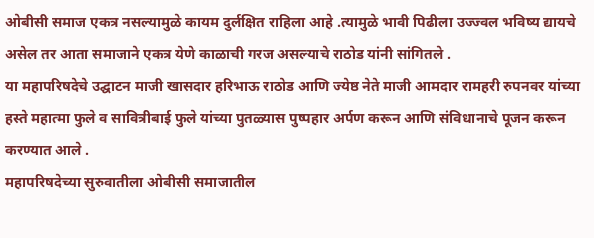ओबीसी समाज एकत्र नसल्यामुळे कायम दुर्लक्षित राहिला आहे .त्यामुळे भावी पिढीला उज्ज्वल भविष्य द्यायचे असेल तर आता समाजाने एकत्र येणे काळाची गरज असल्याचे राठोड यांनी सांगितले .
या महापरिषदेचे उद्घाटन माजी खासदार हरिभाऊ राठोड आणि ज्येष्ठ नेते माजी आमदार रामहरी रुपनवर यांच्या हस्ते महात्मा फुले व सावित्रीबाई फुले यांच्या पुतळ्यास पुष्पहार अर्पण करून आणि संविधानाचे पूजन करून करण्यात आले .
महापरिषदेच्या सुरुवातीला ओबीसी समाजातील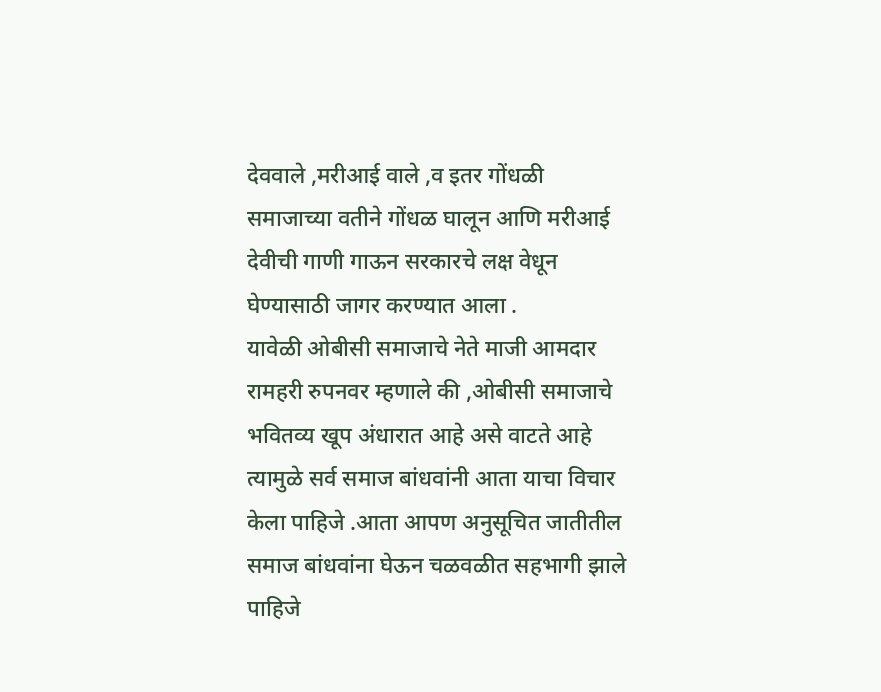देववाले ,मरीआई वाले ,व इतर गोंधळी समाजाच्या वतीने गोंधळ घालून आणि मरीआई देवीची गाणी गाऊन सरकारचे लक्ष वेधून घेण्यासाठी जागर करण्यात आला .
यावेळी ओबीसी समाजाचे नेते माजी आमदार रामहरी रुपनवर म्हणाले की ,ओबीसी समाजाचे भवितव्य खूप अंधारात आहे असे वाटते आहे त्यामुळे सर्व समाज बांधवांनी आता याचा विचार केला पाहिजे .आता आपण अनुसूचित जातीतील समाज बांधवांना घेऊन चळवळीत सहभागी झाले पाहिजे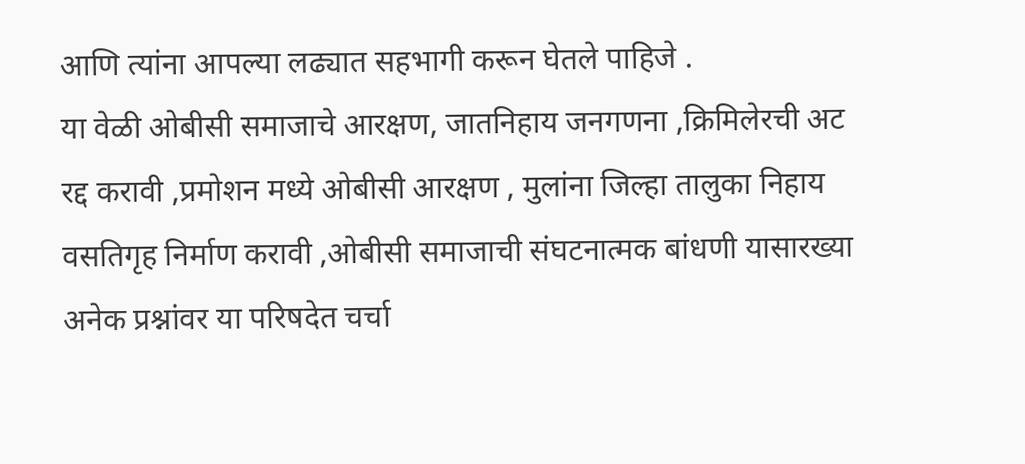आणि त्यांना आपल्या लढ्यात सहभागी करून घेतले पाहिजे .
या वेळी ओबीसी समाजाचे आरक्षण, जातनिहाय जनगणना ,क्रिमिलेरची अट रद्द करावी ,प्रमोशन मध्ये ओबीसी आरक्षण , मुलांना जिल्हा तालुका निहाय वसतिगृह निर्माण करावी ,ओबीसी समाजाची संघटनात्मक बांधणी यासारख्या अनेक प्रश्नांवर या परिषदेत चर्चा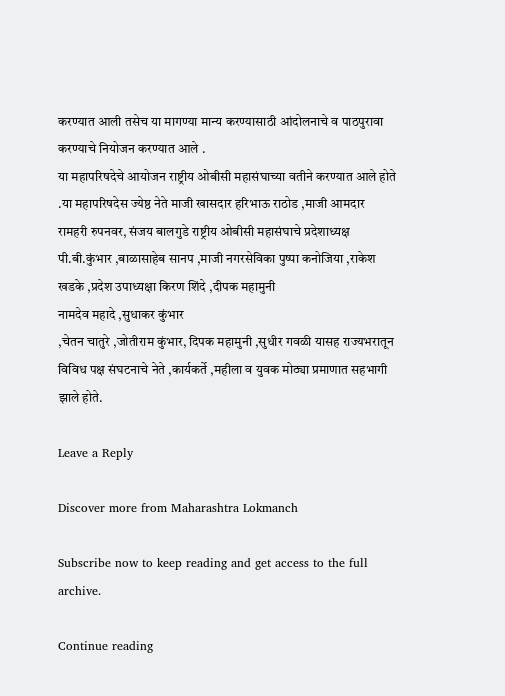करण्यात आली तसेच या मागण्या मान्य करण्यासाठी आंदोलनाचे व पाठपुरावा करण्याचे नियोजन करण्यात आले .
या महापरिषदेचे आयोजन राष्ट्रीय ओबीसी महासंघाच्या वतीने करण्यात आले होते .या महापरिषदेस ज्येष्ठ नेते माजी खासदार हरिभाऊ राठोड ,माजी आमदार रामहरी रुपनवर, संजय बालगुडे राष्ट्रीय ओबीसी महासंघाचे प्रदेशाध्यक्ष पी.बी.कुंभार ,बाळासाहेब सानप ,माजी नगरसेविका पुष्पा कनोजिया ,राकेश खडके ,प्रदेश उपाध्यक्षा किरण शिंदे ,दीपक महामुनी
नामदेव महादे ,सुधाकर कुंभार
,चेतन चातुरे ,जोतीराम कुंभार, दिपक महामुनी ,सुधीर गवळी यासह राज्यभरातून विविध पक्ष संघटनाचे नेते ,कार्यकर्ते ,महीला व युवक मोठ्या प्रमाणात सहभागी झाले होते.

Leave a Reply

Discover more from Maharashtra Lokmanch

Subscribe now to keep reading and get access to the full archive.

Continue reading